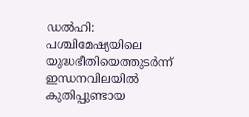ഡൽഹി: പശ്ചിമേഷ്യയിലെ യുദ്ധഭീതിയെത്തുടർന്ന് ഇന്ധനവിലയിൽ കുതിപ്പുണ്ടായ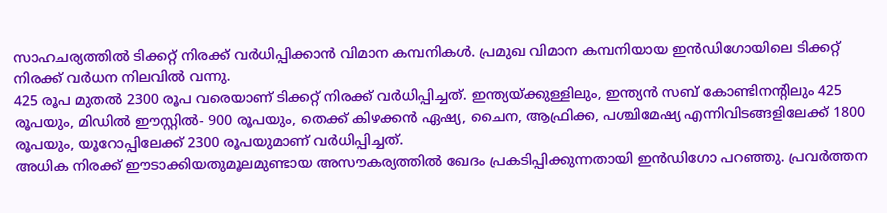സാഹചര്യത്തിൽ ടിക്കറ്റ് നിരക്ക് വർധിപ്പിക്കാൻ വിമാന കമ്പനികൾ. പ്രമുഖ വിമാന കമ്പനിയായ ഇൻഡിഗോയിലെ ടിക്കറ്റ് നിരക്ക് വർധന നിലവിൽ വന്നു.
425 രൂപ മുതൽ 2300 രൂപ വരെയാണ് ടിക്കറ്റ് നിരക്ക് വർധിപ്പിച്ചത്. ഇന്ത്യയ്ക്കുള്ളിലും, ഇന്ത്യൻ സബ് കോണ്ടിനന്റിലും 425 രൂപയും, മിഡിൽ ഈസ്റ്റിൽ- 900 രൂപയും, തെക്ക് കിഴക്കൻ ഏഷ്യ, ചൈന, ആഫ്രിക്ക, പശ്ചിമേഷ്യ എന്നിവിടങ്ങളിലേക്ക് 1800 രൂപയും, യൂറോപ്പിലേക്ക് 2300 രൂപയുമാണ് വർധിപ്പിച്ചത്.
അധിക നിരക്ക് ഈടാക്കിയതുമൂലമുണ്ടായ അസൗകര്യത്തിൽ ഖേദം പ്രകടിപ്പിക്കുന്നതായി ഇൻഡിഗോ പറഞ്ഞു. പ്രവർത്തന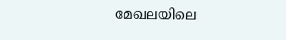മേഖലയിലെ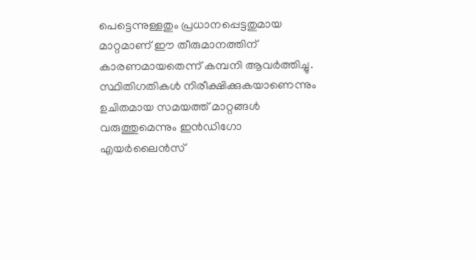പെട്ടെന്നുള്ളതും പ്രധാനപ്പെട്ടതുമായ മാറ്റമാണ് ഈ തീരുമാനത്തിന് കാരണമായതെന്ന് കമ്പനി ആവർത്തിച്ചു.
സ്ഥിതിഗതികൾ നിരീക്ഷിക്കുകയാണെന്നും ഉചിതമായ സമയത്ത് മാറ്റങ്ങൾ വരുത്തുമെന്നും ഇൻഡിഗോ എയർലൈൻസ്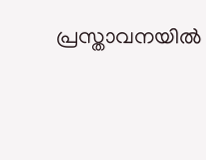പ്രസ്താവനയിൽ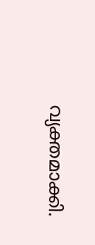വ്യക്തമാക്കി.